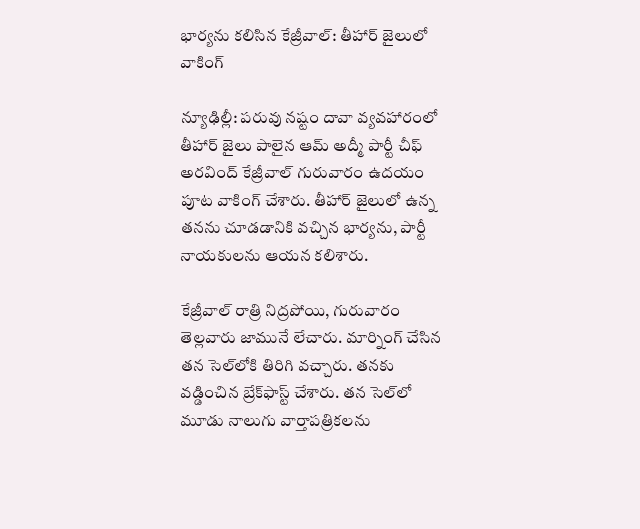భార్యను కలిసిన కేజ్రీవాల్: తీహార్ జైలులో వాకింగ్

న్యూఢిల్లీ: పరువు నష్టం దావా వ్యవహారంలో తీహార్ జైలు పాలైన ఆమ్ అద్మీ పార్టీ చీఫ్ అరవింద్ కేజ్రీవాల్ గురువారం ఉదయం పూట వాకింగ్ చేశారు. తీహార్ జైలులో ఉన్న తనను చూడడానికి వచ్చిన భార్యను, పార్టీ నాయకులను ఆయన కలిశారు.

కేజ్రీవాల్ రాత్రి నిద్రపోయి, గురువారం తెల్లవారు జామునే లేచారు. మార్నింగ్ చేసిన తన సెల్‌లోకి తిరిగి వచ్చారు. తనకు వడ్డించిన బ్రేక్‌ఫాస్ట్ చేశారు. తన సెల్‌లో మూడు నాలుగు వార్తాపత్రికలను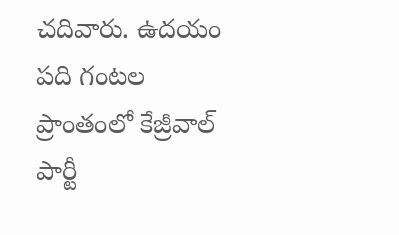చదివారు. ఉదయం పది గంటల ప్రాంతంలో కేజ్రీవాల్ పార్టీ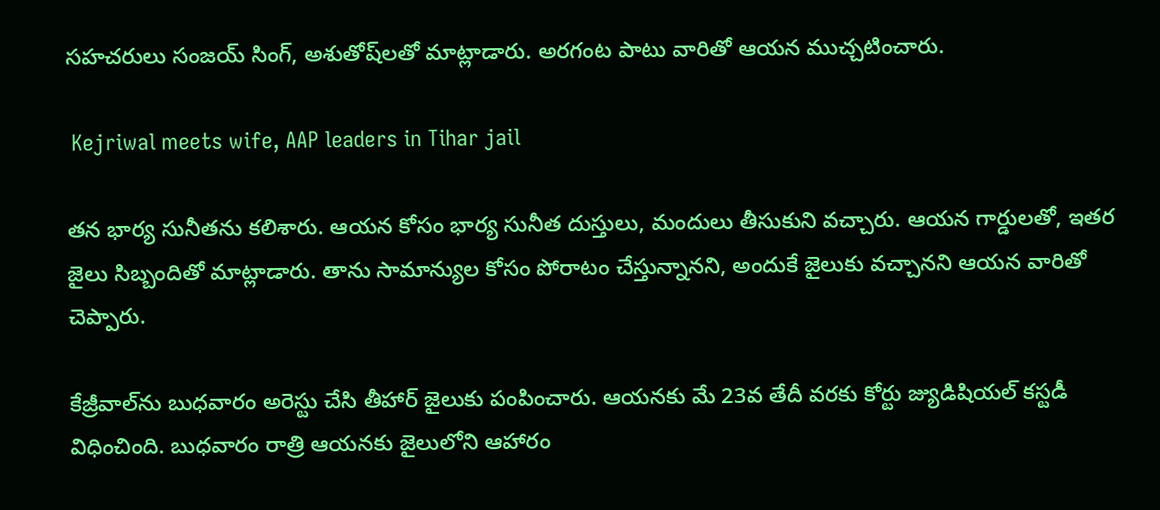సహచరులు సంజయ్ సింగ్, అశుతోష్‌లతో మాట్లాడారు. అరగంట పాటు వారితో ఆయన ముచ్చటించారు.

 Kejriwal meets wife, AAP leaders in Tihar jail

తన భార్య సునీతను కలిశారు. ఆయన కోసం భార్య సునీత దుస్తులు, మందులు తీసుకుని వచ్చారు. ఆయన గార్డులతో, ఇతర జైలు సిబ్బందితో మాట్లాడారు. తాను సామాన్యుల కోసం పోరాటం చేస్తున్నానని, అందుకే జైలుకు వచ్చానని ఆయన వారితో చెప్పారు.

కేజ్రీవాల్‌ను బుధవారం అరెస్టు చేసి తీహార్ జైలుకు పంపించారు. ఆయనకు మే 23వ తేదీ వరకు కోర్టు జ్యుడిషియల్ కస్టడీ విధించింది. బుధవారం రాత్రి ఆయనకు జైలులోని ఆహారం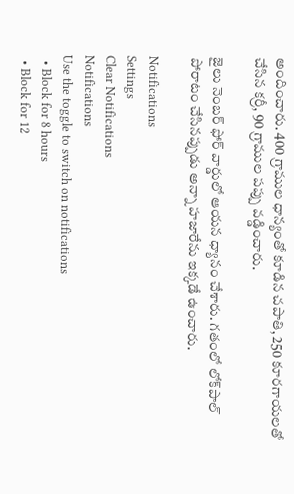అందించారు. 400 గ్రాముల ధాన్యంతో కూడిన చపాతి, 250 కూరగాయలతో చేసిన కర్రీ, 90 గ్రాముల పప్పు వడ్డించారు.

జైలు నెంబర్ ఫోర్‌ వార్డులో ఆయన ధ్యానం చేశారు. గతంలో లోక్‌పాల్ పోరాటం చేసినప్పుడు అన్నా హజారేను ఇక్కడే ఉంచారు.

Notifications
Settings
Clear Notifications
Notifications
Use the toggle to switch on notifications
  • Block for 8 hours
  • Block for 12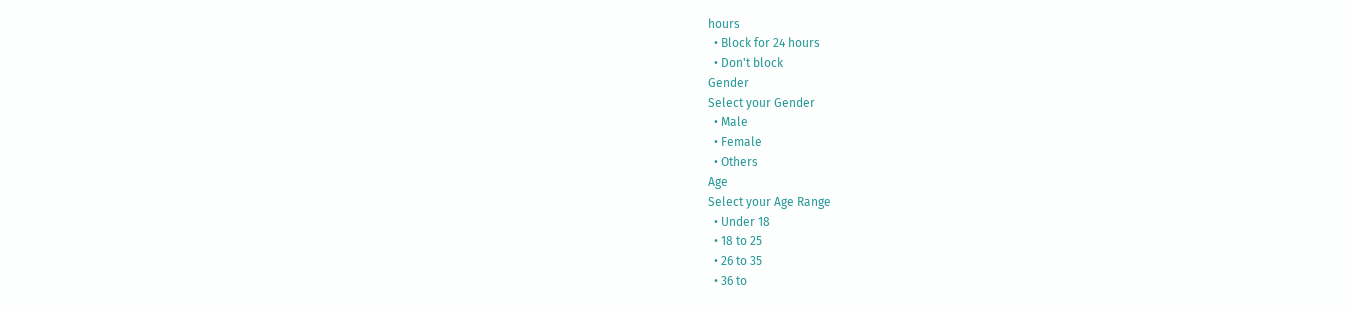hours
  • Block for 24 hours
  • Don't block
Gender
Select your Gender
  • Male
  • Female
  • Others
Age
Select your Age Range
  • Under 18
  • 18 to 25
  • 26 to 35
  • 36 to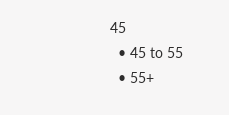45
  • 45 to 55
  • 55+